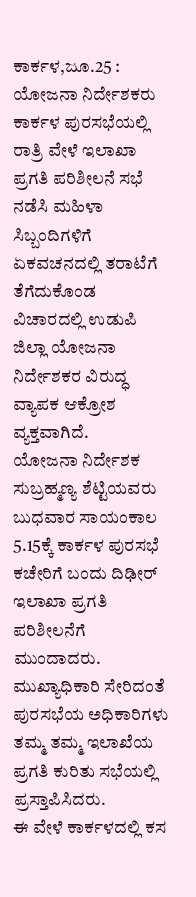ಕಾರ್ಕಳ,ಜೂ.25 : ಯೋಜನಾ ನಿರ್ದೇಶಕರು ಕಾರ್ಕಳ ಪುರಸಭೆಯಲ್ಲಿ ರಾತ್ರಿ ವೇಳೆ ಇಲಾಖಾ ಪ್ರಗತಿ ಪರಿಶೀಲನೆ ಸಭೆ ನಡೆಸಿ ಮಹಿಳಾ ಸಿಬ್ಬಂದಿಗಳಿಗೆ ಏಕವಚನದಲ್ಲಿ ತರಾಟೆಗೆ ತೆಗೆದುಕೊಂಡ ವಿಚಾರದಲ್ಲಿ ಉಡುಪಿ ಜಿಲ್ಲಾ ಯೋಜನಾ ನಿರ್ದೇಶಕರ ವಿರುದ್ಧ ವ್ಯಾಪಕ ಆಕ್ರೋಶ ವ್ಯಕ್ತವಾಗಿದೆ.
ಯೋಜನಾ ನಿರ್ದೇಶಕ ಸುಬ್ರಹ್ಮಣ್ಯ ಶೆಟ್ಟಿಯವರು ಬುಧವಾರ ಸಾಯಂಕಾಲ 5.15ಕ್ಕೆ ಕಾರ್ಕಳ ಪುರಸಭೆ ಕಚೇರಿಗೆ ಬಂದು ದಿಢೀರ್ ಇಲಾಖಾ ಪ್ರಗತಿ ಪರಿಶೀಲನೆಗೆ ಮುಂದಾದರು. ಮುಖ್ಯಾಧಿಕಾರಿ ಸೇರಿದಂತೆ ಪುರಸಭೆಯ ಅಧಿಕಾರಿಗಳು ತಮ್ಮ ತಮ್ಮ ಇಲಾಖೆಯ ಪ್ರಗತಿ ಕುರಿತು ಸಭೆಯಲ್ಲಿ ಪ್ರಸ್ತಾಪಿಸಿದರು.
ಈ ವೇಳೆ ಕಾರ್ಕಳದಲ್ಲಿ ಕಸ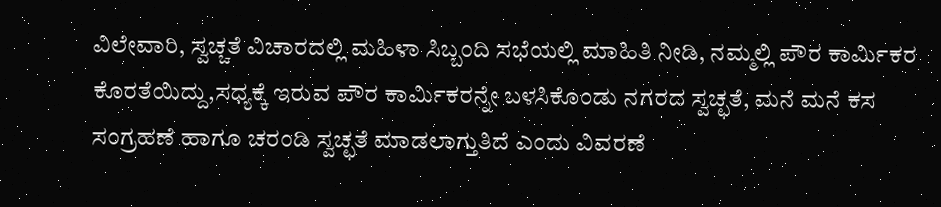ವಿಲೇವಾರಿ, ಸ್ವಚ್ಚತೆ ವಿಚಾರದಲ್ಲಿ ಮಹಿಳಾ ಸಿಬ್ಬಂದಿ ಸಭೆಯಲ್ಲಿ ಮಾಹಿತಿ ನೀಡಿ, ನಮ್ಮಲ್ಲಿ ಪೌರ ಕಾರ್ಮಿಕರ ಕೊರತೆಯಿದ್ದು,ಸಧ್ಯಕ್ಕೆ ಇರುವ ಪೌರ ಕಾರ್ಮಿಕರನ್ನೇ ಬಳಸಿಕೊಂಡು ನಗರದ ಸ್ವಚ್ಛತೆ, ಮನೆ ಮನೆ ಕಸ ಸಂಗ್ರಹಣೆ ಹಾಗೂ ಚರಂಡಿ ಸ್ವಚ್ಛತೆ ಮಾಡಲಾಗ್ತುತಿದೆ ಎಂದು ವಿವರಣೆ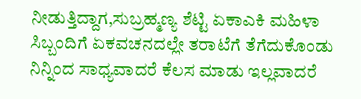ನೀಡುತ್ತಿದ್ದಾಗ,ಸುಬ್ರಹ್ಮಣ್ಯ ಶೆಟ್ಟಿ ಏಕಾಎಕಿ ಮಹಿಳಾ ಸಿಬ್ಬಂದಿಗೆ ಏಕವಚನದಲ್ಲೇ ತರಾಟೆಗೆ ತೆಗೆದುಕೊಂಡು ನಿನ್ನಿಂದ ಸಾಧ್ಯವಾದರೆ ಕೆಲಸ ಮಾಡು ಇಲ್ಲವಾದರೆ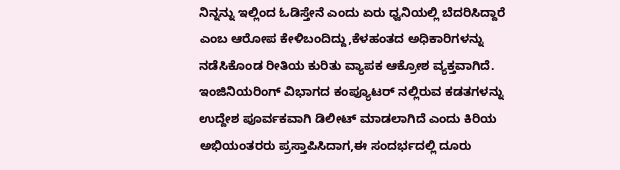ನಿನ್ನನ್ನು ಇಲ್ಲಿಂದ ಓಡಿಸ್ತೇನೆ ಎಂದು ಏರು ಧ್ವನಿಯಲ್ಲಿ ಬೆದರಿಸಿದ್ದಾರೆ ಎಂಬ ಆರೋಪ ಕೇಳಿಬಂದಿದ್ದು,ಕೆಳಹಂತದ ಅಧಿಕಾರಿಗಳನ್ನು ನಡೆಸಿಕೊಂಡ ರೀತಿಯ ಕುರಿತು ವ್ಯಾಪಕ ಆಕ್ರೋಶ ವ್ಯಕ್ತವಾಗಿದೆ.
ಇಂಜಿನಿಯರಿಂಗ್ ವಿಭಾಗದ ಕಂಪ್ಯೂಟರ್ ನಲ್ಲಿರುವ ಕಡತಗಳನ್ನು ಉದ್ದೇಶ ಪೂರ್ವಕವಾಗಿ ಡಿಲೀಟ್ ಮಾಡಲಾಗಿದೆ ಎಂದು ಕಿರಿಯ ಅಭಿಯಂತರರು ಪ್ರಸ್ತಾಪಿಸಿದಾಗ,ಈ ಸಂದರ್ಭದಲ್ಲಿ ದೂರು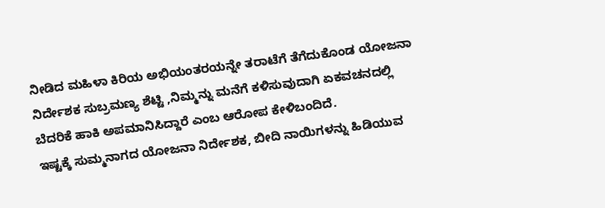ನೀಡಿದ ಮಹಿಳಾ ಕಿರಿಯ ಅಭಿಯಂತರಯನ್ನೇ ತರಾಟೆಗೆ ತೆಗೆದುಕೊಂಡ ಯೋಜನಾ ನಿರ್ದೇಶಕ ಸುಬ್ರಮಣ್ಯ ಶೆಟ್ಟಿ ,ನಿಮ್ಮನ್ನು ಮನೆಗೆ ಕಳಿಸುವುದಾಗಿ ಏಕವಚನದಲ್ಲಿ ಬೆದರಿಕೆ ಹಾಕಿ ಅಪಮಾನಿಸಿದ್ದಾರೆ ಎಂಬ ಆರೋಪ ಕೇಳಿಬಂದಿದೆ.
ಇಷ್ಟಕ್ಕೆ ಸುಮ್ಮನಾಗದ ಯೋಜನಾ ನಿರ್ದೇಶಕ, ಬೀದಿ ನಾಯಿಗಳನ್ನು ಹಿಡಿಯುವ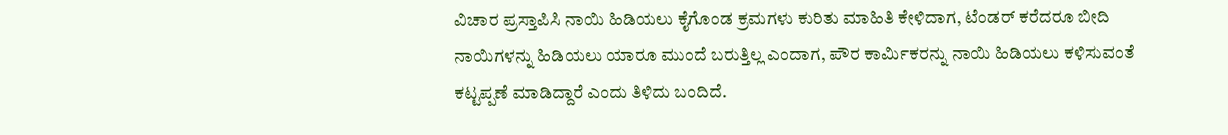ವಿಚಾರ ಪ್ರಸ್ತಾಪಿಸಿ ನಾಯಿ ಹಿಡಿಯಲು ಕೈಗೊಂಡ ಕ್ರಮಗಳು ಕುರಿತು ಮಾಹಿತಿ ಕೇಳಿದಾಗ, ಟೆಂಡರ್ ಕರೆದರೂ ಬೀದಿ ನಾಯಿಗಳನ್ನು ಹಿಡಿಯಲು ಯಾರೂ ಮುಂದೆ ಬರುತ್ತಿಲ್ಲ ಎಂದಾಗ, ಪೌರ ಕಾರ್ಮಿಕರನ್ನು ನಾಯಿ ಹಿಡಿಯಲು ಕಳಿಸುವಂತೆ ಕಟ್ಟಪ್ಪಣೆ ಮಾಡಿದ್ದಾರೆ ಎಂದು ತಿಳಿದು ಬಂದಿದೆ.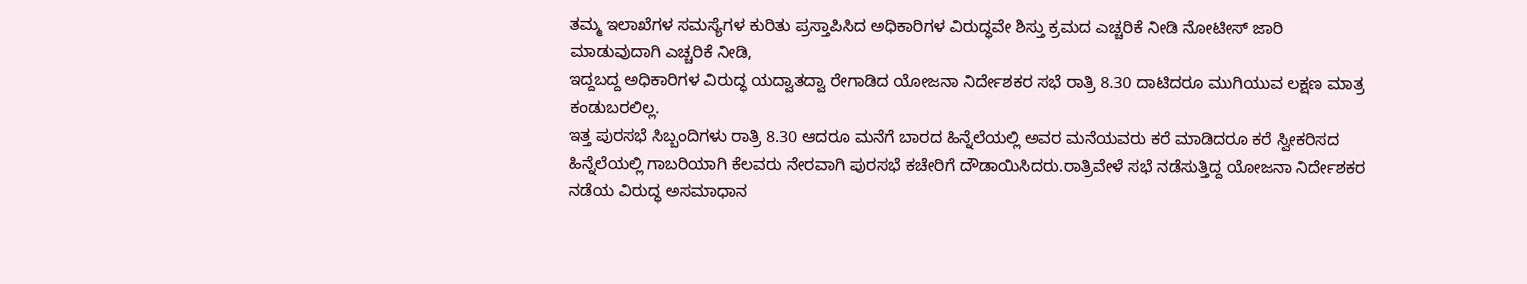ತಮ್ಮ ಇಲಾಖೆಗಳ ಸಮಸ್ಯೆಗಳ ಕುರಿತು ಪ್ರಸ್ತಾಪಿಸಿದ ಅಧಿಕಾರಿಗಳ ವಿರುದ್ಧವೇ ಶಿಸ್ತು ಕ್ರಮದ ಎಚ್ಚರಿಕೆ ನೀಡಿ ನೋಟೀಸ್ ಜಾರಿ ಮಾಡುವುದಾಗಿ ಎಚ್ಚರಿಕೆ ನೀಡಿ,
ಇದ್ದಬದ್ದ ಅಧಿಕಾರಿಗಳ ವಿರುದ್ಧ ಯದ್ವಾತದ್ವಾ ರೇಗಾಡಿದ ಯೋಜನಾ ನಿರ್ದೇಶಕರ ಸಭೆ ರಾತ್ರಿ 8.30 ದಾಟಿದರೂ ಮುಗಿಯುವ ಲಕ್ಷಣ ಮಾತ್ರ ಕಂಡುಬರಲಿಲ್ಲ.
ಇತ್ತ ಪುರಸಭೆ ಸಿಬ್ಬಂದಿಗಳು ರಾತ್ರಿ 8.30 ಆದರೂ ಮನೆಗೆ ಬಾರದ ಹಿನ್ನೆಲೆಯಲ್ಲಿ ಅವರ ಮನೆಯವರು ಕರೆ ಮಾಡಿದರೂ ಕರೆ ಸ್ವೀಕರಿಸದ ಹಿನ್ನೆಲೆಯಲ್ಲಿ ಗಾಬರಿಯಾಗಿ ಕೆಲವರು ನೇರವಾಗಿ ಪುರಸಭೆ ಕಚೇರಿಗೆ ದೌಡಾಯಿಸಿದರು.ರಾತ್ರಿವೇಳೆ ಸಭೆ ನಡೆಸುತ್ತಿದ್ದ ಯೋಜನಾ ನಿರ್ದೇಶಕರ ನಡೆಯ ವಿರುದ್ಧ ಅಸಮಾಧಾನ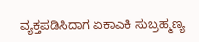ವ್ಯಕ್ತಪಡಿಸಿದಾಗ ಏಕಾಎಕಿ ಸುಬ್ರಹ್ಮಣ್ಯ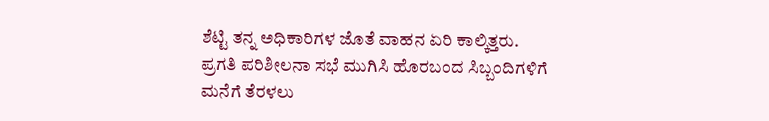ಶೆಟ್ಟಿ ತನ್ನ ಅಧಿಕಾರಿಗಳ ಜೊತೆ ವಾಹನ ಏರಿ ಕಾಲ್ಕಿತ್ತರು.
ಪ್ರಗತಿ ಪರಿಶೀಲನಾ ಸಭೆ ಮುಗಿಸಿ ಹೊರಬಂದ ಸಿಬ್ಬಂದಿಗಳಿಗೆ ಮನೆಗೆ ತೆರಳಲು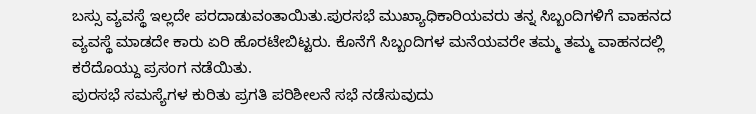ಬಸ್ಸು ವ್ಯವಸ್ಥೆ ಇಲ್ಲದೇ ಪರದಾಡುವಂತಾಯಿತು.ಪುರಸಭೆ ಮುಖ್ಯಾಧಿಕಾರಿಯವರು ತನ್ನ ಸಿಬ್ಬಂದಿಗಳಿಗೆ ವಾಹನದ ವ್ಯವಸ್ಥೆ ಮಾಡದೇ ಕಾರು ಏರಿ ಹೊರಟೇಬಿಟ್ಟರು. ಕೊನೆಗೆ ಸಿಬ್ಬಂದಿಗಳ ಮನೆಯವರೇ ತಮ್ಮ ತಮ್ಮ ವಾಹನದಲ್ಲಿ ಕರೆದೊಯ್ದು ಪ್ರಸಂಗ ನಡೆಯಿತು.
ಪುರಸಭೆ ಸಮಸ್ಯೆಗಳ ಕುರಿತು ಪ್ರಗತಿ ಪರಿಶೀಲನೆ ಸಭೆ ನಡೆಸುವುದು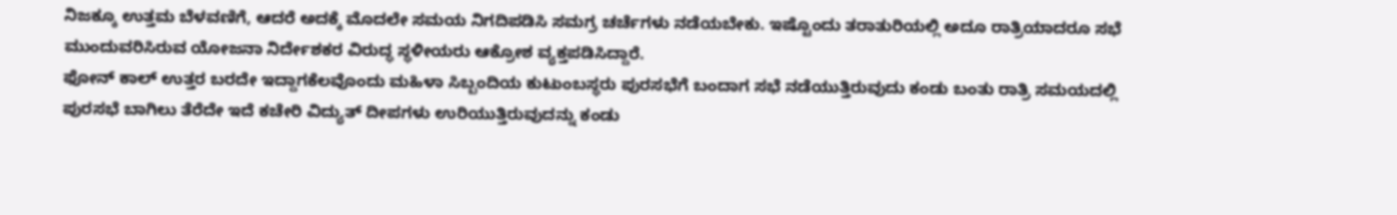ನಿಜಕ್ಕೂ ಉತ್ತಮ ಬೆಳವಣಿಗೆ, ಆದರೆ ಅದಕ್ಕೆ ಮೊದಲೇ ಸಮಯ ನಿಗದಿಪಡಿಸಿ ಸಮಗ್ರ ಚರ್ಚೆಗಳು ನಡೆಯಬೇಕು. ಇಷ್ಟೊಂದು ತರಾತುರಿಯಲ್ಲಿ ಅದೂ ರಾತ್ರಿಯಾದರೂ ಸಭೆ ಮುಂದುವರಿಸಿರುವ ಯೋಜನಾ ನಿರ್ದೇಶಕರ ವಿರುದ್ಧ ಸ್ಥಳೀಯರು ಆಕ್ರೋಶ ವ್ಯಕ್ತಪಡಿಸಿದ್ದಾರೆ.
ಫೋನ್ ಕಾಲ್ ಉತ್ತರ ಬರದೇ ಇದ್ದಾಗಕೆಲವೊಂದು ಮಹಿಳಾ ಸಿಬ್ಬಂದಿಯ ಕುಟುಂಬಸ್ಥರು ಪುರಸಭೆಗೆ ಬಂದಾಗ ಸಭೆ ನಡೆಯುತ್ತಿರುವುದು ಕಂಡು ಬಂತು ರಾತ್ರಿ ಸಮಯದಲ್ಲಿ ಪುರಸಭೆ ಬಾಗಿಲು ತೆರೆದೇ ಇದೆ ಕಚೇರಿ ವಿದ್ಯುತ್ ದೀಪಗಳು ಉರಿಯುತ್ತಿರುವುದನ್ನು ಕಂಡು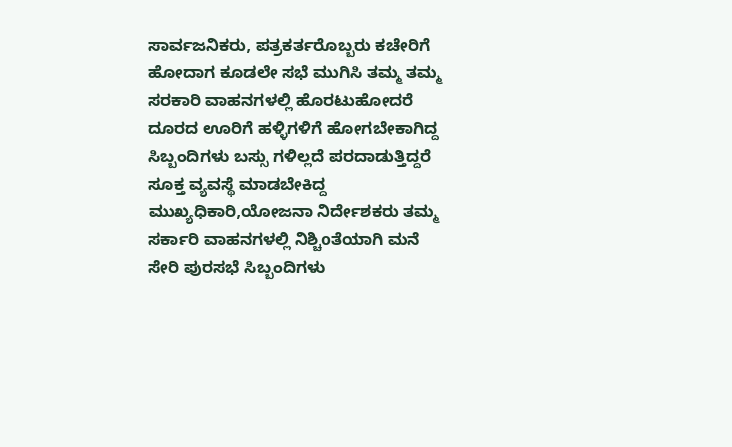ಸಾರ್ವಜನಿಕರು, ಪತ್ರಕರ್ತರೊಬ್ಬರು ಕಚೇರಿಗೆ ಹೋದಾಗ ಕೂಡಲೇ ಸಭೆ ಮುಗಿಸಿ ತಮ್ಮ ತಮ್ಮ ಸರಕಾರಿ ವಾಹನಗಳಲ್ಲಿ ಹೊರಟುಹೋದರೆ ದೂರದ ಊರಿಗೆ ಹಳ್ಳಿಗಳಿಗೆ ಹೋಗಬೇಕಾಗಿದ್ದ ಸಿಬ್ಬಂದಿಗಳು ಬಸ್ಸು ಗಳಿಲ್ಲದೆ ಪರದಾಡುತ್ತಿದ್ದರೆ ಸೂಕ್ತ ವ್ಯವಸ್ಥೆ ಮಾಡಬೇಕಿದ್ದ ಮುಖ್ಯಧಿಕಾರಿ,ಯೋಜನಾ ನಿರ್ದೇಶಕರು ತಮ್ಮ ಸರ್ಕಾರಿ ವಾಹನಗಳಲ್ಲಿ ನಿಶ್ಚಿoತೆಯಾಗಿ ಮನೆ ಸೇರಿ ಪುರಸಭೆ ಸಿಬ್ಬಂದಿಗಳು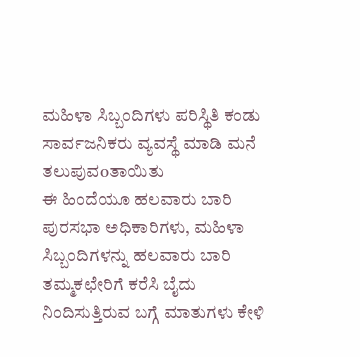ಮಹಿಳಾ ಸಿಬ್ಬಂದಿಗಳು ಪರಿಸ್ಥಿತಿ ಕಂಡು ಸಾರ್ವಜನಿಕರು ವ್ಯವಸ್ಥೆ ಮಾಡಿ ಮನೆ ತಲುಪುವoತಾಯಿತು
ಈ ಹಿಂದೆಯೂ ಹಲವಾರು ಬಾರಿ ಪುರಸಭಾ ಅಧಿಕಾರಿಗಳು, ಮಹಿಳಾ ಸಿಬ್ಬಂದಿಗಳನ್ನು ಹಲವಾರು ಬಾರಿ ತಮ್ಮಕಛೇರಿಗೆ ಕರೆಸಿ ಬೈದು ನಿಂದಿಸುತ್ತಿರುವ ಬಗ್ಗೆ ಮಾತುಗಳು ಕೇಳಿ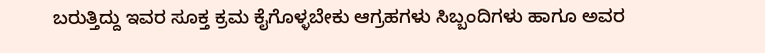ಬರುತ್ತಿದ್ದು ಇವರ ಸೂಕ್ತ ಕ್ರಮ ಕೈಗೊಳ್ಳಬೇಕು ಆಗ್ರಹಗಳು ಸಿಬ್ಬಂದಿಗಳು ಹಾಗೂ ಅವರ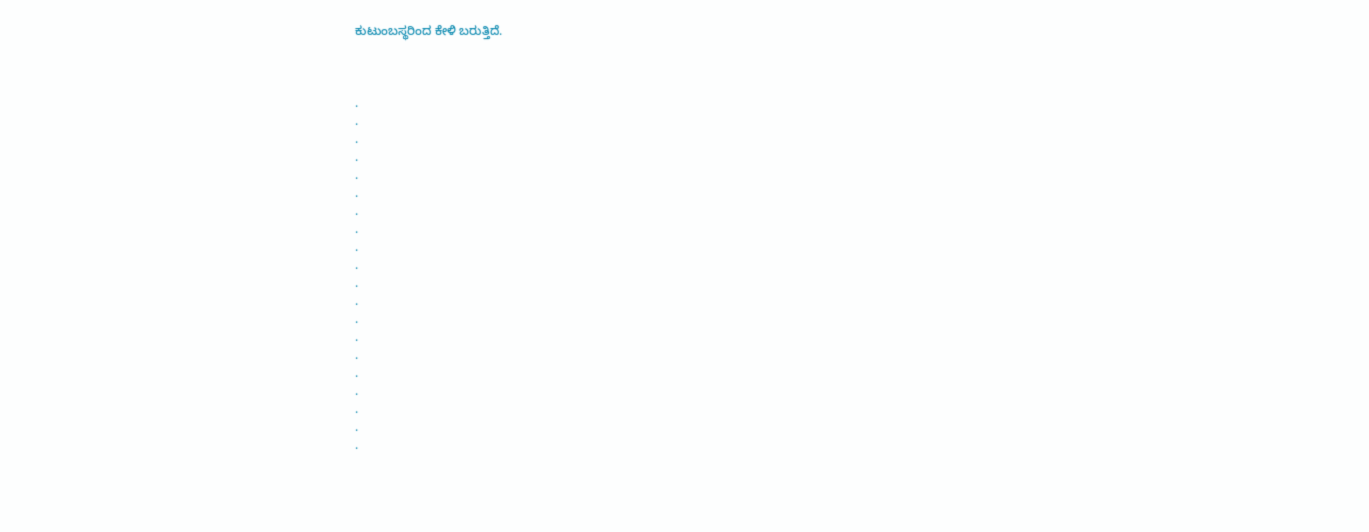ಕುಟುಂಬಸ್ಥರಿಂದ ಕೇಳಿ ಬರುತ್ತಿದೆ.



.
.
.
.
.
.
.
.
.
.
.
.
.
.
.
.
.
.
.
.